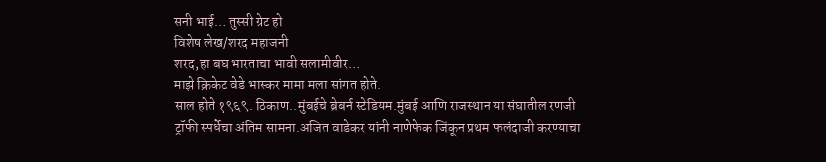सनी भाई… तुस्सी ग्रेट हो
विशेष लेख/शरद महाजनी
शरद,हा बघ भारताचा भावी सलामीवीर…
माझे क्रिकेट वेडे भास्कर मामा मला सांगत होते.
साल होते १९६९. ठिकाण..मुंबईचे ब्रेबर्न स्टेडियम.मुंबई आणि राजस्थान या संघातील रणजी ट्रॉफी स्पर्धेचा अंतिम सामना.अजित वाडेकर यांनी नाणेफेक जिंकून प्रथम फलंदाजी करण्याचा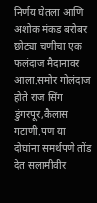निर्णय घेतला आणि अशोक मंकड बरोबर छोट्या चणीचा एक फलंदाज मैदानावर आला.समोर गोलंदाज होते राज सिंग डुंगरपूर,कैलास गटाणी.पण या दोघांना समर्थपणे तोंड देत सलामीवीर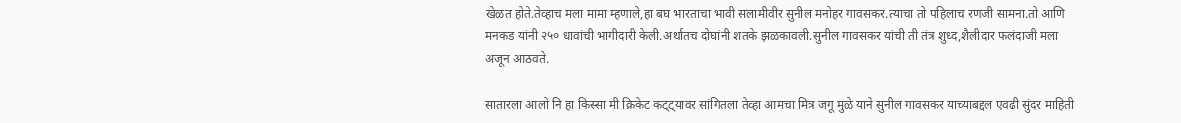खेळत होते.तेव्हाच मला मामा म्हणाले,हा बघ भारताचा भावी सलामीवीर सुनील मनोहर गावसकर.त्याचा तो पहिलाच रणजी सामना.तो आणि मनकड यांनी २५० धावांची भागीदारी केली.अर्थातच दोघांनी शतके झळकावली.सुनील गावसकर यांची ती तंत्र शुध्द,शैलीदार फलंदाजी मला अजून आठवते.

सातारला आलो नि हा किस्सा मी क्रिकेट कट्ट्यावर सांगितला तेव्हा आमचा मित्र जगू मुळे याने सुनील गावसकर याच्याबद्दल एवढी सुंदर माहिती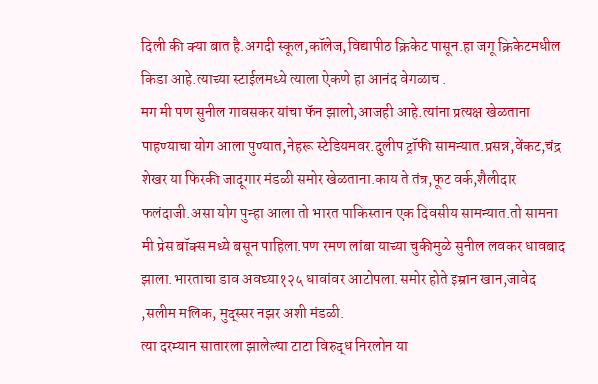दिली की क्या बात है.अगदी स्कूल,कॉलेज,विद्यापीठ क्रिकेट पासून.हा जगू क्रिकेटमधील किडा आहे.त्याच्या स्टाईलमध्ये त्याला ऐकणे हा आनंद वेगळाच .
मग मी पण सुनील गावसकर यांचा फॅन झालो,आजही आहे.त्यांना प्रत्यक्ष खेळताना पाहण्याचा योग आला पुण्यात,नेहरू स्टेडियमवर.दुलीप ट्रॉफी सामन्यात.प्रसन्न,वेंकट,चंद्र शेखर या फिरकी जादूगार मंडळी समोर खेळताना.काय ते तंत्र,फूट वर्क,शैलीदार फलंदाजी.असा योग पुन्हा आला तो भारत पाकिस्तान एक दिवसीय सामन्यात.तो सामना मी प्रेस बॉक्स मध्ये बसून पाहिला.पण रमण लांबा याच्या चुकीमुळे सुनील लवकर धावबाद झाला.भारताचा डाव अवघ्या१२५ धावांवर आटोपला.समोर होते इम्रान खान,जावेद ,सलीम मलिक, मुद्स्सर नझर अशी मंडळी.
त्या दरम्यान सातारला झालेल्या टाटा विरुद्ध निरलोन या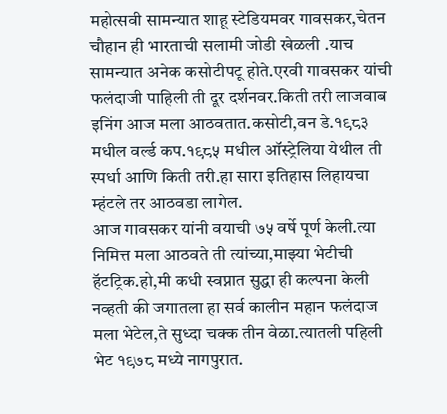महोत्सवी सामन्यात शाहू स्टेडियमवर गावसकर,चेतन चौहान ही भारताची सलामी जोडी खेळली .याच सामन्यात अनेक कसोटीपटू होते.एरवी गावसकर यांची फलंदाजी पाहिली ती दूर दर्शनवर.किती तरी लाजवाब इनिंग आज मला आठवतात.कसोटी,वन डे.१९८३ मधील वर्ल्ड कप.१९८५ मधील ऑस्ट्रेलिया येथील ती स्पर्धा आणि किती तरी.हा सारा इतिहास लिहायचा म्हंटले तर आठवडा लागेल.
आज गावसकर यांनी वयाची ७५ वर्षे पूर्ण केली.त्या निमित्त मला आठवते ती त्यांच्या,माझ्या भेटीची हॅटट्रिक.हो,मी कधी स्वप्नात सुद्धा ही कल्पना केली नव्हती की जगातला हा सर्व कालीन महान फलंदाज मला भेटेल,ते सुध्दा चक्क तीन वेळा.त्यातली पहिली भेट १९७८ मध्ये नागपुरात.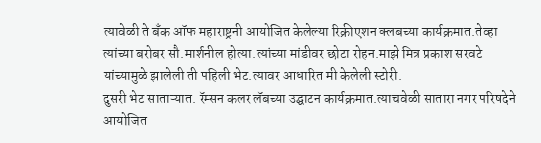त्यावेळी ते बँक ऑफ महाराष्ट्रनी आयोजित केलेल्या रिक्रीएशन क्लबच्या कार्यक्रमात.तेव्हा त्यांच्या बरोबर सौ.मार्शनील होत्या.त्यांच्या मांडीवर छोटा रोहन.माझे मित्र प्रकाश सरवटे यांच्यामुळे झालेली ती पहिली भेट.त्यावर आधारित मी केलेली स्टोरी.
दुसरी भेट साताऱ्यात. रॅम्सन कलर लॅबच्या उद्घाटन कार्यक्रमात.त्याचवेळी सातारा नगर परिषदेने आयोजित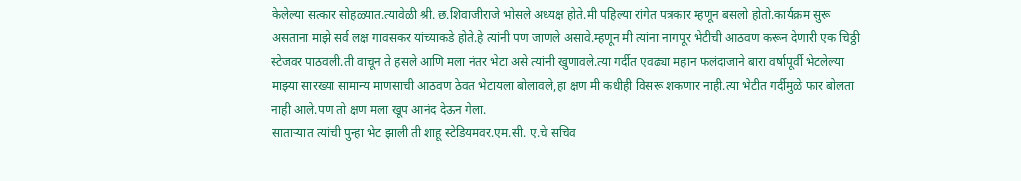केलेल्या सत्कार सोहळ्यात.त्यावेळी श्री. छ.शिवाजीराजे भोसले अध्यक्ष होते.मी पहिल्या रांगेत पत्रकार म्हणून बसलो होतो.कार्यक्रम सुरू असताना माझे सर्व लक्ष गावसकर यांच्याकडे होते.हे त्यांनी पण जाणले असावे.म्हणून मी त्यांना नागपूर भेटीची आठवण करून देणारी एक चिठ्ठी स्टेजवर पाठवली.ती वाचून ते हसले आणि मला नंतर भेटा असे त्यांनी खुणावले.त्या गर्दीत एवढ्या महान फलंदाजाने बारा वर्षापूर्वी भेटलेल्या माझ्या सारख्या सामान्य माणसाची आठवण ठेवत भेटायला बोलावले,हा क्षण मी कधीही विसरू शकणार नाही.त्या भेटीत गर्दीमुळे फार बोलता नाही आले.पण तो क्षण मला खूप आनंद देऊन गेला.
साताऱ्यात त्यांची पुन्हा भेट झाली ती शाहू स्टेडियमवर.एम.सी. ए.चे सचिव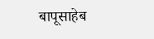बापूसाहेब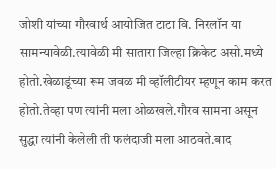जोशी यांच्या गौरवार्थ आयोजित टाटा वि. निरलॉन या सामन्यावेळी.त्यावेळी मी सातारा जिल्हा क्रिकेट असो.मध्ये होतो.खेळाडूंच्या रूम जवळ मी व्हॉलीटीयर म्हणून काम करत होतो.तेव्हा पण त्यांनी मला ओळखले.गौरव सामना असून सुद्धा त्यांनी केलेली ती फलंदाजी मला आठवते.बाद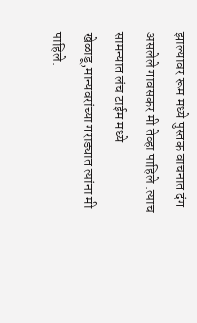झाल्यावर रूम मध्ये पुस्तक वाचनात दंग असलेले गावसकर मी तेव्हा पाहिले .त्याच सामन्यात लंच टाईम मध्ये खेळाडू,मान्यवरांच्या गराड्यात त्यांना मी पाहिले.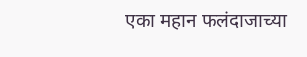एका महान फलंदाजाच्या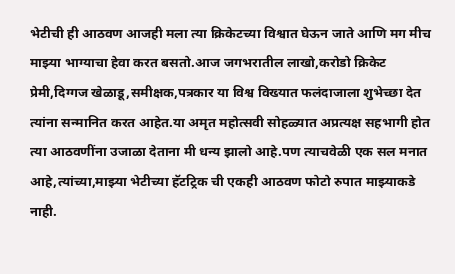भेटीची ही आठवण आजही मला त्या क्रिकेटच्या विश्वात घेऊन जाते आणि मग मीच माझ्या भाग्याचा हेवा करत बसतो.आज जगभरातील लाखो,करोडो क्रिकेट प्रेमी,दिग्गज खेळाडू,समीक्षक,पत्रकार या विश्व विख्यात फलंदाजाला शुभेच्छा देत त्यांना सन्मानित करत आहेत.या अमृत महोत्सवी सोहळ्यात अप्रत्यक्ष सहभागी होत त्या आठवणींना उजाळा देताना मी धन्य झालो आहे.पण त्याचवेळी एक सल मनात आहे,त्यांच्या,माझ्या भेटीच्या हॅटट्रिक ची एकही आठवण फोटो रुपात माझ्याकडे नाही.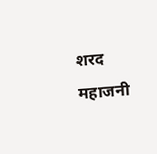शरद महाजनी